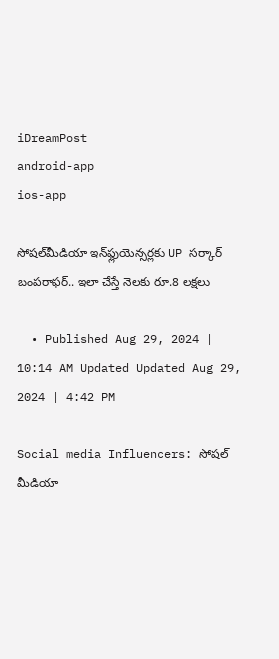iDreamPost
android-app
ios-app

సోషల్‌మీడియా ఇన్‌ఫ్లుయెన్సర్లకు UP సర్కార్‌ బంపరాఫర్‌.. ఇలా చేస్తే నెలకు రూ.8 లక్షలు

  • Published Aug 29, 2024 | 10:14 AM Updated Updated Aug 29, 2024 | 4:42 PM

Social media Influencers: సోషల్ మీడియా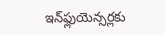ఇన్‌ఫ్లుయెన్సర్లకు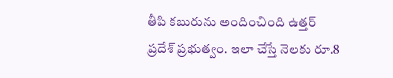తీపి కబురును అందించింది ఉత్తర్ ప్రదేశ్ ప్రభుత్వం. ఇలా చేస్తే నెలకు రూ.8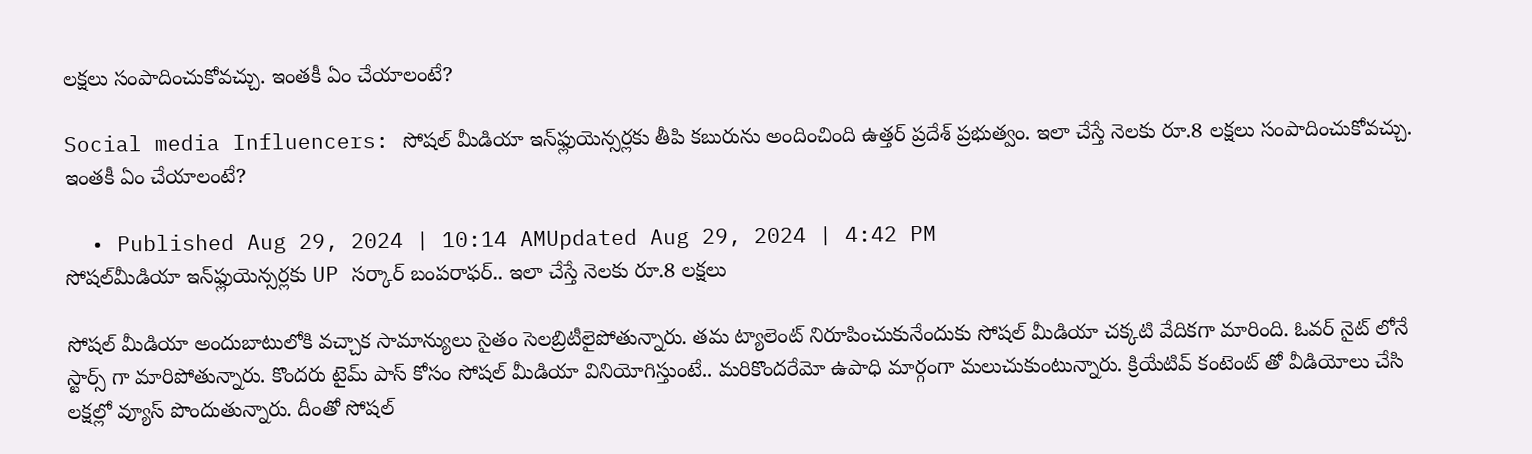లక్షలు సంపాదించుకోవచ్చు. ఇంతకీ ఏం చేయాలంటే?

Social media Influencers: సోషల్ మీడియా ఇన్‌ఫ్లుయెన్సర్లకు తీపి కబురును అందించింది ఉత్తర్ ప్రదేశ్ ప్రభుత్వం. ఇలా చేస్తే నెలకు రూ.8 లక్షలు సంపాదించుకోవచ్చు. ఇంతకీ ఏం చేయాలంటే?

  • Published Aug 29, 2024 | 10:14 AMUpdated Aug 29, 2024 | 4:42 PM
సోషల్‌మీడియా ఇన్‌ఫ్లుయెన్సర్లకు UP సర్కార్‌ బంపరాఫర్‌.. ఇలా చేస్తే నెలకు రూ.8 లక్షలు

సోషల్ మీడియా అందుబాటులోకి వచ్చాక సామాన్యులు సైతం సెలబ్రిటీలైపోతున్నారు. తమ ట్యాలెంట్ నిరూపించుకునేందుకు సోషల్ మీడియా చక్కటి వేదికగా మారింది. ఓవర్ నైట్ లోనే స్టార్స్ గా మారిపోతున్నారు. కొందరు టైమ్ పాస్ కోసం సోషల్ మీడియా వినియోగిస్తుంటే.. మరికొందరేమో ఉపాధి మార్గంగా మలుచుకుంటున్నారు. క్రియేటివ్ కంటెంట్ తో వీడియోలు చేసి లక్షల్లో వ్యూస్ పొందుతున్నారు. దీంతో సోషల్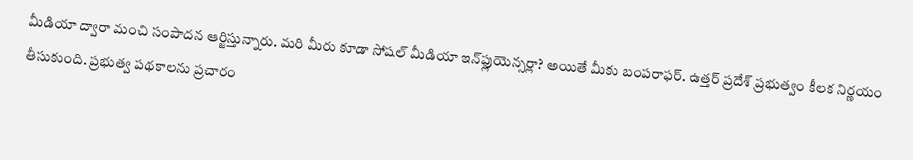మీడియా ద్వారా మంచి సంపాదన ఆర్జిస్తున్నారు. మరి మీరు కూడా సోషల్ మీడియా ఇన్‌ఫ్లుయెన్సర్లా? అయితే మీకు బంపరాఫర్. ఉత్తర్ ప్రదేశ్ ప్రభుత్వం కీలక నిర్ణయం తీసుకుంది. ప్రభుత్వ పథకాలను ప్రచారం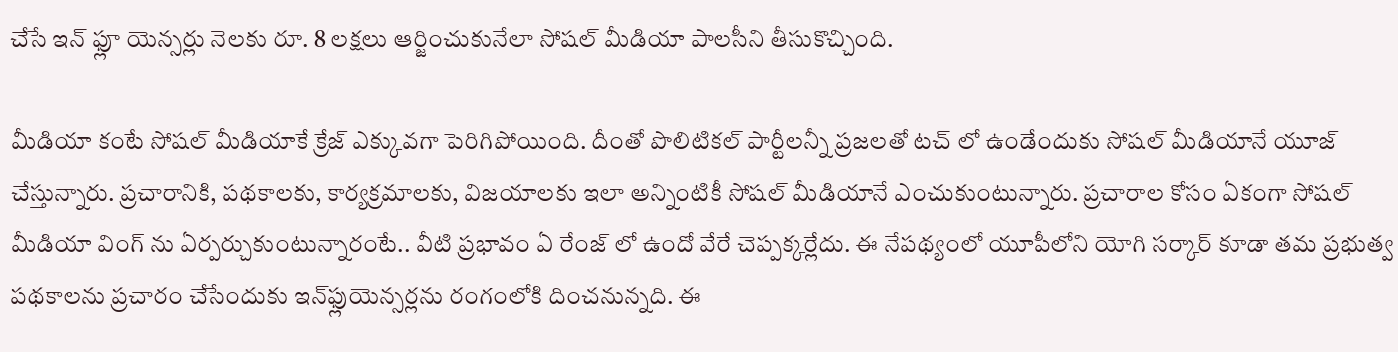చేసే ఇన్ ఫ్లూ యెన్సర్లు నెలకు రూ. 8 లక్షలు ఆర్జించుకునేలా సోషల్ మీడియా పాలసీని తీసుకొచ్చింది.

మీడియా కంటే సోషల్ మీడియాకే క్రేజ్ ఎక్కువగా పెరిగిపోయింది. దీంతో పొలిటికల్ పార్టీలన్నీ ప్రజలతో టచ్ లో ఉండేందుకు సోషల్ మీడియానే యూజ్ చేస్తున్నారు. ప్రచారానికి, పథకాలకు, కార్యక్రమాలకు, విజయాలకు ఇలా అన్నింటికీ సోషల్ మీడియానే ఎంచుకుంటున్నారు. ప్రచారాల కోసం ఏకంగా సోషల్ మీడియా వింగ్ ను ఏర్పర్చుకుంటున్నారంటే.. వీటి ప్రభావం ఏ రేంజ్ లో ఉందో వేరే చెప్పక్కర్లేదు. ఈ నేపథ్యంలో యూపీలోని యోగి సర్కార్ కూడా తమ ప్రభుత్వ పథకాలను ప్రచారం చేసేందుకు ఇన్‌ఫ్లుయెన్సర్లను రంగంలోకి దించనున్నది. ఈ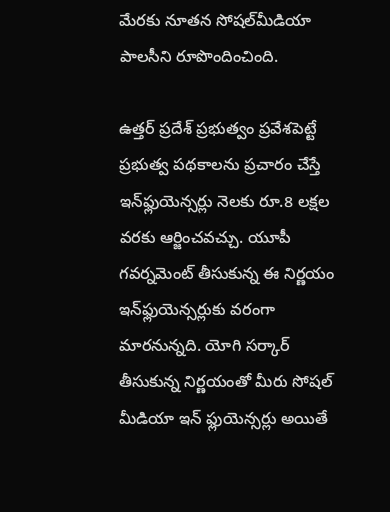మేరకు నూతన సోషల్‌మీడియా పాలసీని రూపొందించింది.

ఉత్తర్ ప్రదేశ్ ప్రభుత్వం ప్రవేశపెట్టే ప్రభుత్వ పథకాలను ప్రచారం చేస్తే ఇన్‌ఫ్లుయెన్సర్లు నెలకు రూ.8 లక్షల వరకు ఆర్జించవచ్చు. యూపీ గవర్నమెంట్ తీసుకున్న ఈ నిర్ణయం ఇన్‌ఫ్లుయెన్సర్లుకు వరంగా మారనున్నది. యోగి సర్కార్ తీసుకున్న నిర్ణయంతో మీరు సోషల్ మీడియా ఇన్ ఫ్లుయెన్సర్లు అయితే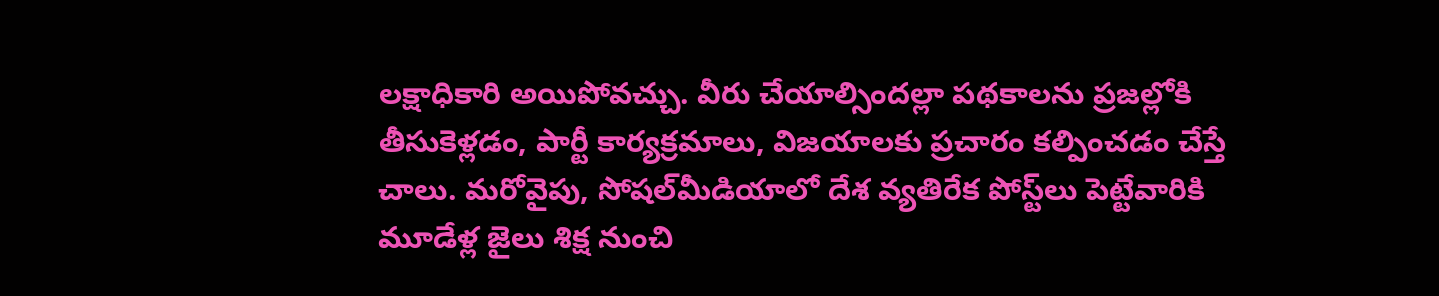లక్షాధికారి అయిపోవచ్చు. వీరు చేయాల్సిందల్లా పథకాలను ప్రజల్లోకి తీసుకెళ్లడం, పార్టీ కార్యక్రమాలు, విజయాలకు ప్రచారం కల్పించడం చేస్తే చాలు. మరోవైపు, సోషల్‌మీడియాలో దేశ వ్యతిరేక పోస్ట్‌లు పెట్టేవారికి మూడేళ్ల జైలు శిక్ష నుంచి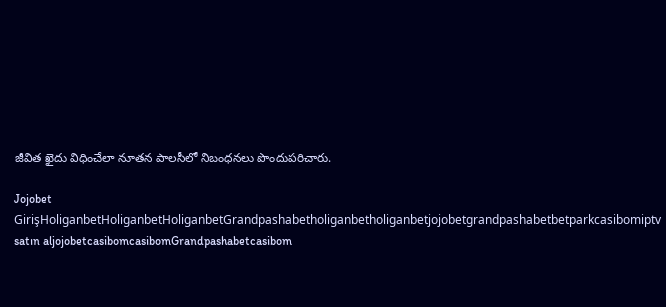జీవిత ఖైదు విధించేలా నూతన పాలసీలో నిబంధనలు పొందుపరిచారు.

Jojobet GirişHoliganbetHoliganbetHoliganbetGrandpashabetholiganbetholiganbetjojobetgrandpashabetbetparkcasibomiptv satın aljojobetcasibomcasibomGrandpashabetcasibom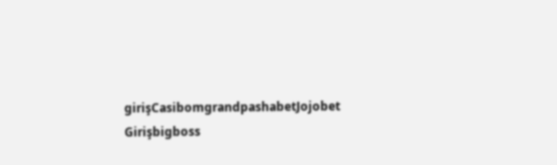girişCasibomgrandpashabetJojobet Girişbigboss